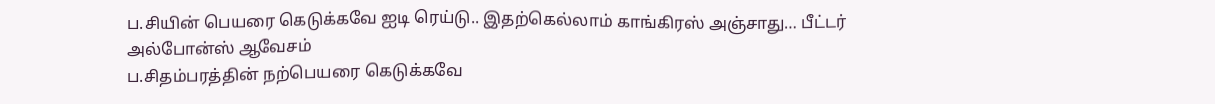ப.சியின் பெயரை கெடுக்கவே ஐடி ரெய்டு.. இதற்கெல்லாம் காங்கிரஸ் அஞ்சாது… பீட்டர் அல்போன்ஸ் ஆவேசம்
ப.சிதம்பரத்தின் நற்பெயரை கெடுக்கவே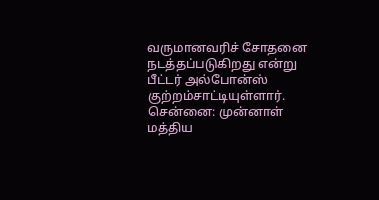வருமானவரிச் சோதனை நடத்தப்படுகிறது என்று பீட்டர் அல்போன்ஸ் குற்றம்சாட்டியுள்ளார்.
சென்னை: முன்னாள் மத்திய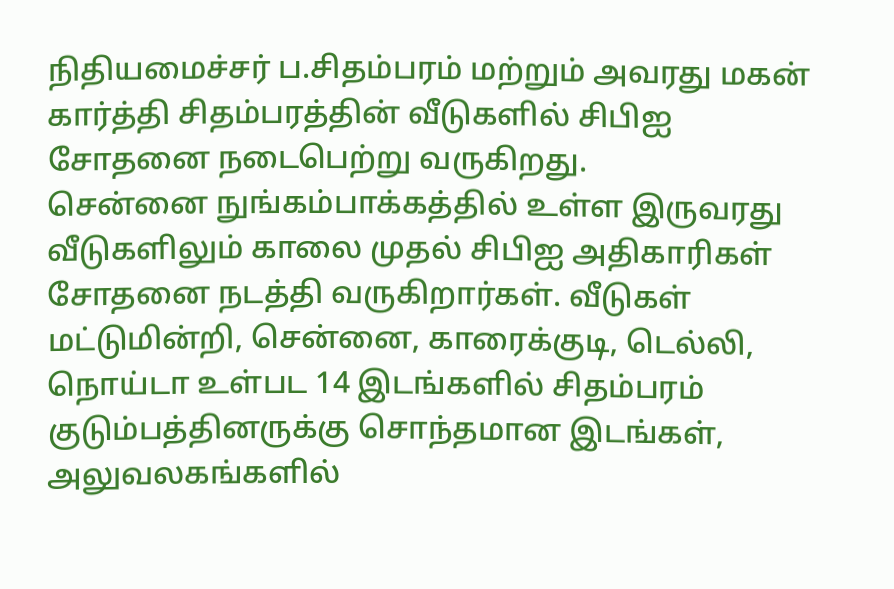நிதியமைச்சர் ப.சிதம்பரம் மற்றும் அவரது மகன் கார்த்தி சிதம்பரத்தின் வீடுகளில் சிபிஐ சோதனை நடைபெற்று வருகிறது.
சென்னை நுங்கம்பாக்கத்தில் உள்ள இருவரது வீடுகளிலும் காலை முதல் சிபிஐ அதிகாரிகள் சோதனை நடத்தி வருகிறார்கள். வீடுகள் மட்டுமின்றி, சென்னை, காரைக்குடி, டெல்லி, நொய்டா உள்பட 14 இடங்களில் சிதம்பரம் குடும்பத்தினருக்கு சொந்தமான இடங்கள், அலுவலகங்களில்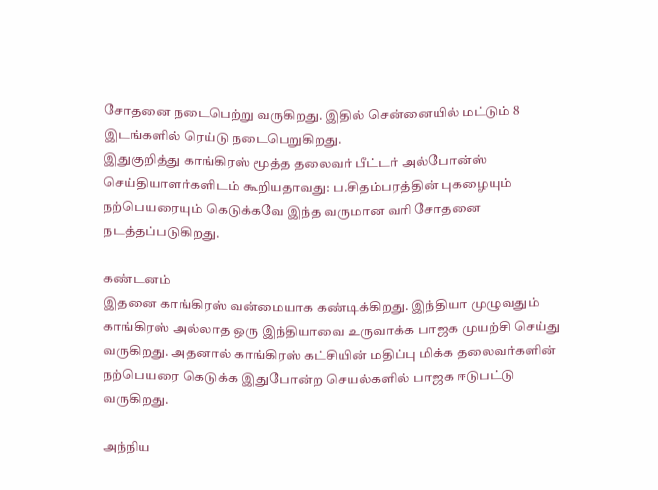சோதனை நடைபெற்று வருகிறது. இதில் சென்னையில் மட்டும் 8 இடங்களில் ரெய்டு நடைபெறுகிறது.
இதுகுறித்து காங்கிரஸ் மூத்த தலைவர் பீட்டர் அல்போன்ஸ் செய்தியாளர்களிடம் கூறியதாவது: ப.சிதம்பரத்தின் புகழையும் நற்பெயரையும் கெடுக்கவே இந்த வருமான வரி சோதனை நடத்தப்படுகிறது.

கண்டனம்
இதனை காங்கிரஸ் வன்மையாக கண்டிக்கிறது. இந்தியா முழுவதும் காங்கிரஸ் அல்லாத ஒரு இந்தியாவை உருவாக்க பாஜக முயற்சி செய்து வருகிறது. அதனால் காங்கிரஸ் கட்சியின் மதிப்பு மிக்க தலைவர்களின் நற்பெயரை கெடுக்க இதுபோன்ற செயல்களில் பாஜக ஈடுபட்டு வருகிறது.

அந்நிய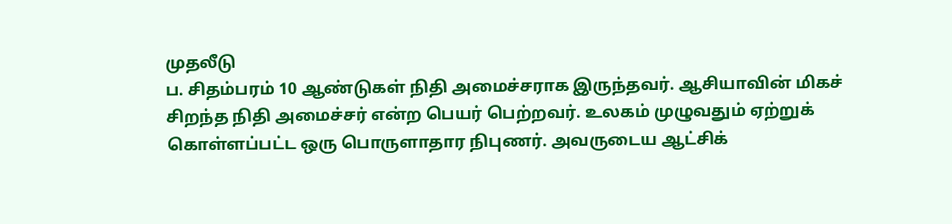முதலீடு
ப. சிதம்பரம் 10 ஆண்டுகள் நிதி அமைச்சராக இருந்தவர். ஆசியாவின் மிகச் சிறந்த நிதி அமைச்சர் என்ற பெயர் பெற்றவர். உலகம் முழுவதும் ஏற்றுக் கொள்ளப்பட்ட ஒரு பொருளாதார நிபுணர். அவருடைய ஆட்சிக்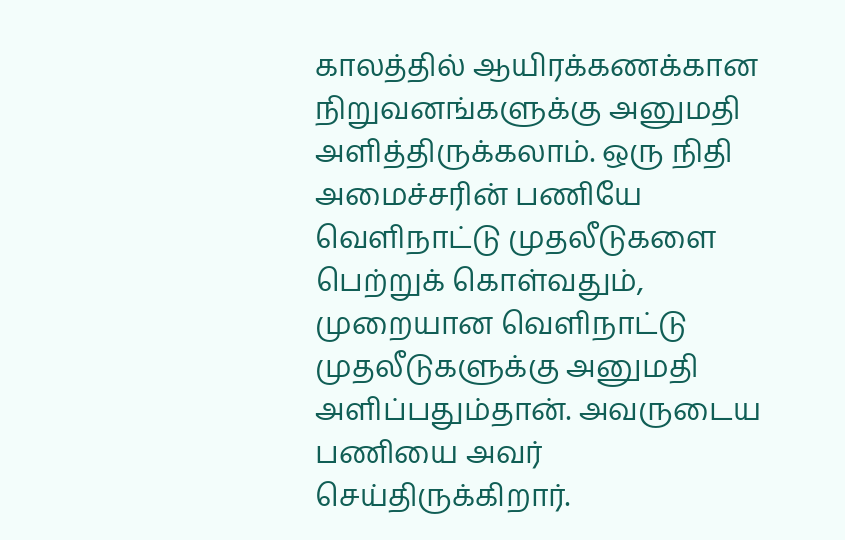காலத்தில் ஆயிரக்கணக்கான நிறுவனங்களுக்கு அனுமதி அளித்திருக்கலாம். ஒரு நிதி அமைச்சரின் பணியே வெளிநாட்டு முதலீடுகளை பெற்றுக் கொள்வதும், முறையான வெளிநாட்டு முதலீடுகளுக்கு அனுமதி அளிப்பதும்தான். அவருடைய பணியை அவர் செய்திருக்கிறார்.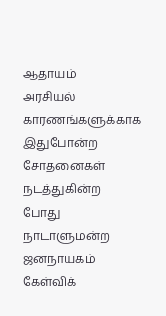ஆதாயம்
அரசியல் காரணங்களுக்காக இதுபோன்ற சோதனைகள் நடத்துகின்ற போது நாடாளுமன்ற ஜனநாயகம் கேள்விக்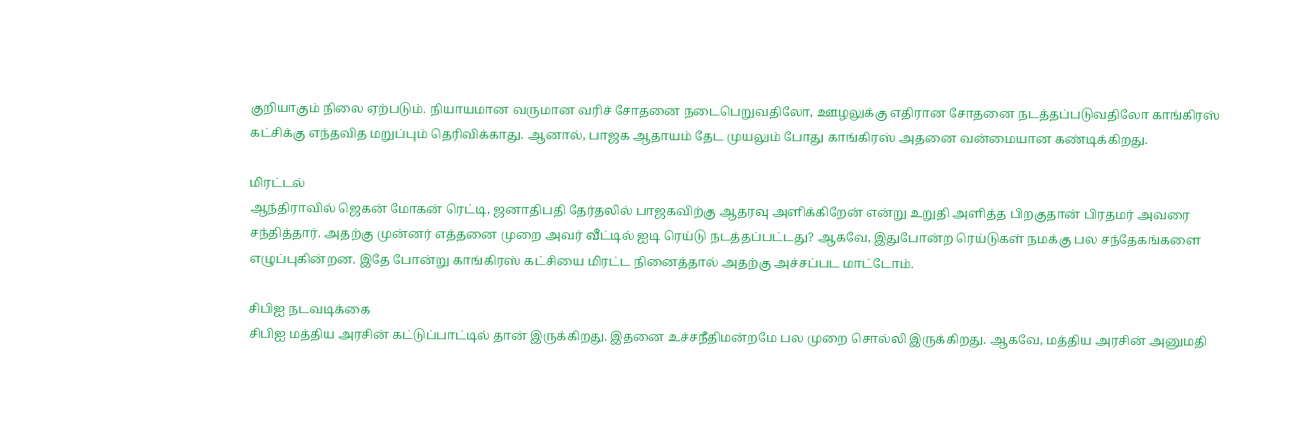குறியாகும் நிலை ஏற்படும். நியாயமான வருமான வரிச் சோதனை நடைபெறுவதிலோ, ஊழலுக்கு எதிரான சோதனை நடத்தப்படுவதிலோ காங்கிரஸ் கட்சிக்கு எந்தவித மறுப்பும் தெரிவிக்காது. ஆனால், பாஜக ஆதாயம் தேட முயலும் போது காங்கிரஸ் அதனை வன்மையான கண்டிக்கிறது.

மிரட்டல்
ஆந்திராவில் ஜெகன் மோகன் ரெட்டி, ஜனாதிபதி தேர்தலில் பாஜகவிற்கு ஆதரவு அளிக்கிறேன் என்று உறுதி அளித்த பிறகுதான் பிரதமர் அவரை சந்தித்தார். அதற்கு முன்னர் எத்தனை முறை அவர் வீட்டில் ஐடி ரெய்டு நடத்தப்பட்டது? ஆகவே, இதுபோன்ற ரெய்டுகள் நமக்கு பல சந்தேகங்களை எழுப்புகின்றன. இதே போன்று காங்கிரஸ் கட்சியை மிரட்ட நினைத்தால் அதற்கு அச்சப்பட மாட்டோம்.

சிபிஐ நடவடிக்கை
சிபிஐ மத்திய அரசின் கட்டுப்பாட்டில் தான் இருக்கிறது. இதனை உச்சநீதிமன்றமே பல முறை சொல்லி இருக்கிறது. ஆகவே, மத்திய அரசின் அனுமதி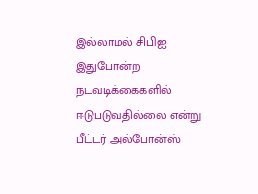இல்லாமல் சிபிஐ இதுபோன்ற நடவடிக்கைகளில் ஈடுபடுவதில்லை என்று பீட்டர் அல்போன்ஸ்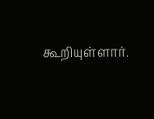கூறியுள்ளார்.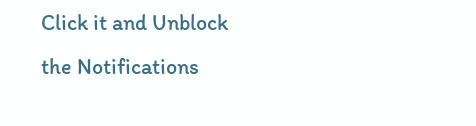Click it and Unblock the Notifications